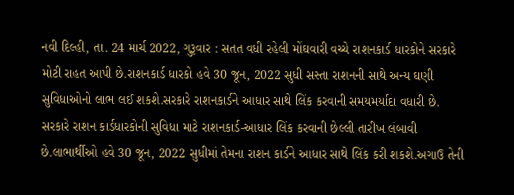નવી દિલ્હી, તા. 24 માર્ચ 2022, ગુરૂવાર : સતત વધી રહેલી મોંઘવારી વચ્ચે રાશનકાર્ડ ધારકોને સરકારે મોટી રાહત આપી છે.રાશનકાર્ડ ધારકો હવે 30 જૂન, 2022 સુધી સસ્તા રાશનની સાથે અન્ય ઘણી સુવિધાઓનો લાભ લઈ શકશે.સરકારે રાશનકાર્ડને આધાર સાથે લિંક કરવાની સમયમર્યાદા વધારી છે.
સરકારે રાશન કાર્ડધારકોની સુવિધા માટે રાશનકાર્ડ-આધાર લિંક કરવાની છેલ્લી તારીખ લંબાવી છે.લાભાર્થીઓ હવે 30 જૂન, 2022 સુધીમાં તેમના રાશન કાર્ડને આધાર સાથે લિંક કરી શકશે.અગાઉ તેની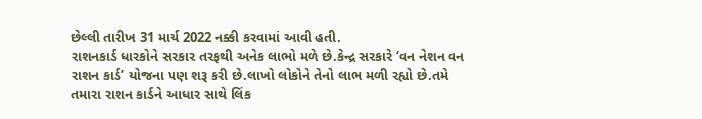છેલ્લી તારીખ 31 માર્ચ 2022 નક્કી કરવામાં આવી હતી.
રાશનકાર્ડ ધારકોને સરકાર તરફથી અનેક લાભો મળે છે.કેન્દ્ર સરકારે ‘વન નેશન વન રાશન કાર્ડ’ યોજના પણ શરૂ કરી છે.લાખો લોકોને તેનો લાભ મળી રહ્યો છે.તમે તમારા રાશન કાર્ડને આધાર સાથે લિંક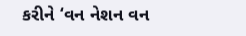કરીને ‘વન નેશન વન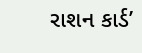રાશન કાર્ડ’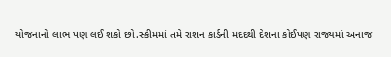યોજનાનો લાભ પણ લઈ શકો છો.સ્કીમમાં તમે રાશન કાર્ડની મદદથી દેશના કોઈપણ રાજ્યમાં અનાજ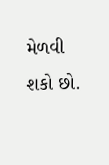મેળવી શકો છો.